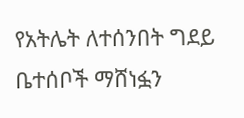የአትሌት ለተሰንበት ግደይ ቤተሰቦች ማሸነፏን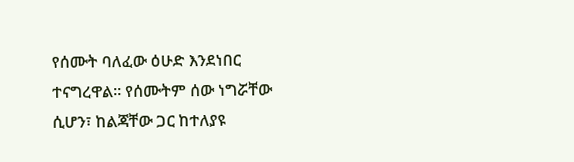የሰሙት ባለፈው ዕሁድ እንደነበር ተናግረዋል። የሰሙትም ሰው ነግሯቸው ሲሆን፣ ከልጃቸው ጋር ከተለያዩ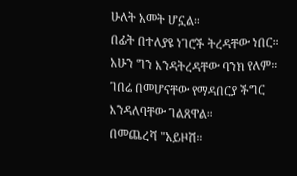ሁለት አመት ሆኗል።
በፊት በተለያዩ ነገሮች ትረዳቸው ነበር። አሁን ግን እንዳትረዳቸው ባንክ የለም። ገበሬ በመሆናቸው የማዳበርያ ችግር እንዳለባቸው ገልጸዋል።
በመጨረሻ "አይዞሽ።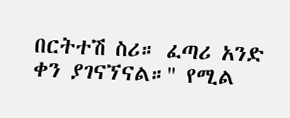በርትተሽ ስሪ። ፈጣሪ አንድ ቀን ያገናኘናል።" የሚል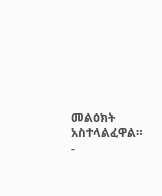መልዕክት አስተላልፈዋል።
-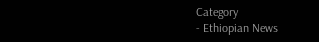Category
- Ethiopian News